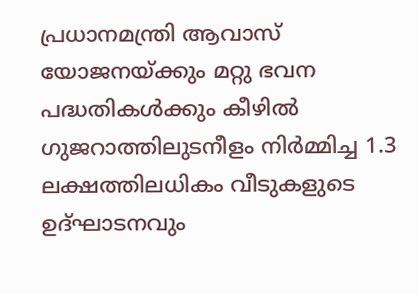പ്രധാനമന്ത്രി ആവാസ് യോജനയ്ക്കും മറ്റു ഭവന പദ്ധതികൾക്കും കീഴിൽ ഗുജറാത്തിലുടനീളം നിർമ്മിച്ച 1.3 ലക്ഷത്തിലധികം വീടുകളുടെ ഉദ്ഘാടനവും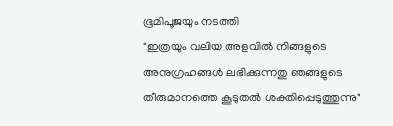ഭൂമിപൂജയും നടത്തി
"ഇത്രയും വലിയ അളവിൽ നിങ്ങളുടെ അനുഗ്രഹങ്ങൾ ലഭിക്കുന്നതു ഞങ്ങളുടെ തീരുമാനത്തെ കൂടുതൽ ശക്തിപ്പെടുത്തുന്നു"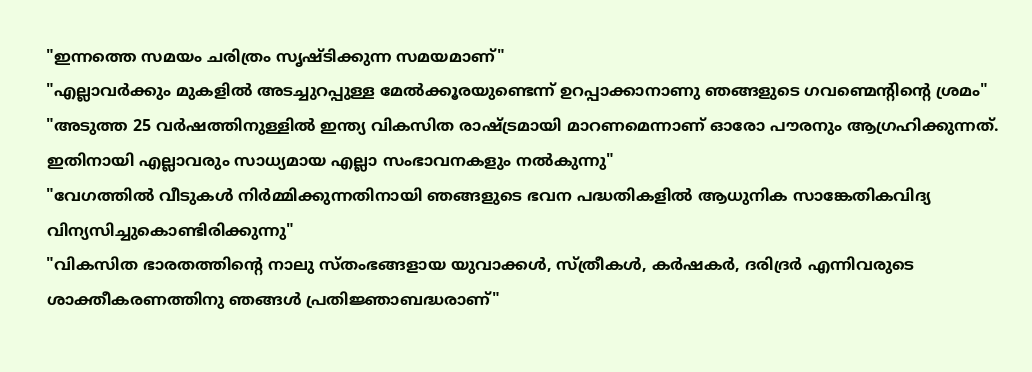"ഇന്നത്തെ സമയം ചരിത്രം സൃഷ്ടിക്കുന്ന സമയമാണ്"
"എല്ലാവർക്കും മുകളിൽ അടച്ചുറപ്പുള്ള മേൽക്കൂരയുണ്ടെന്ന് ഉറപ്പാക്കാനാണു ഞങ്ങളുടെ ഗവണ്മെന്റിന്റെ ശ്രമം"
"അടുത്ത 25 വർഷത്തിനുള്ളിൽ ഇന്ത്യ വികസിത രാഷ്ട്രമായി മാറണമെന്നാണ് ഓരോ പൗരനും ആഗ്രഹിക്കുന്നത്. ഇതിനായി എല്ലാവരും സാധ്യമായ എല്ലാ സംഭാവനകളും നൽകുന്നു"
"വേഗത്തിൽ വീടുകൾ നിർമ്മിക്കുന്നതിനായി ഞങ്ങളുടെ ഭവന പദ്ധതികളിൽ ആധുനിക സാങ്കേതികവിദ്യ വിന്യസിച്ചുകൊണ്ടിരിക്കുന്നു"
"വികസിത ഭാരതത്തിന്റെ നാലു സ്തംഭങ്ങളായ യുവാക്കൾ, സ്ത്രീകൾ, കർഷകർ, ദരിദ്രർ എന്നിവരുടെ ശാക്തീകരണത്തിനു ഞങ്ങൾ പ്രതിജ്ഞാബദ്ധരാണ്"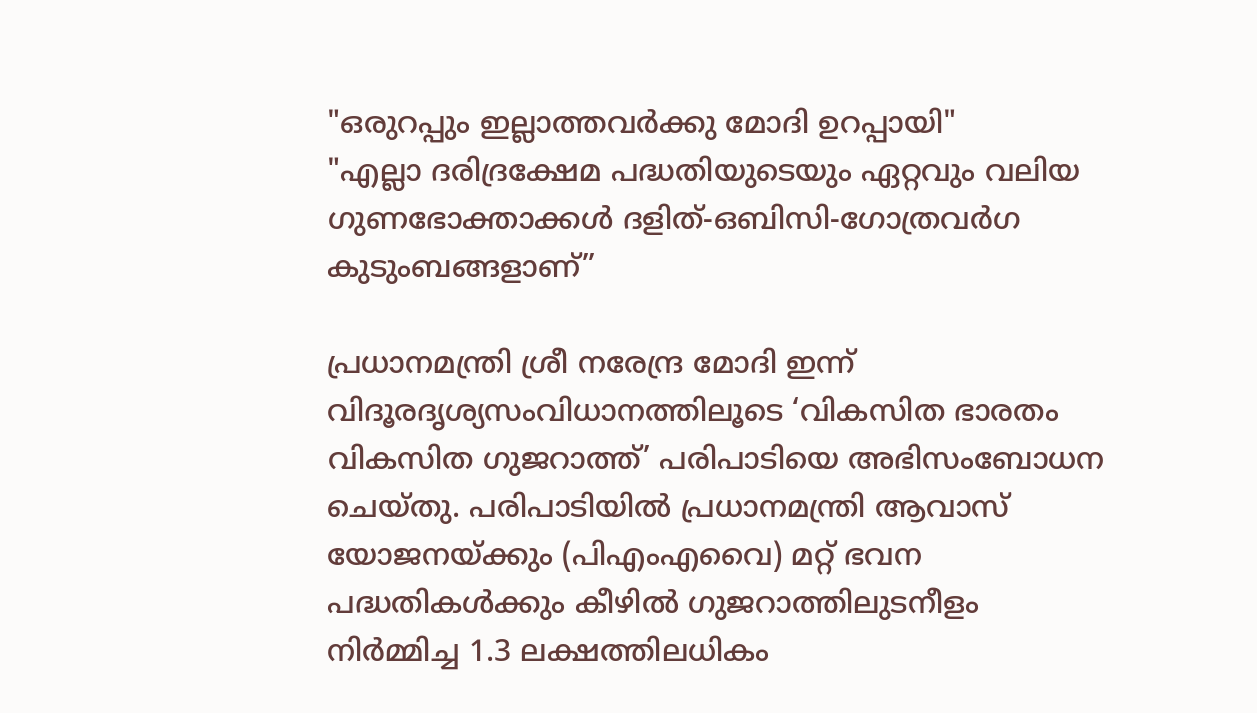"ഒരുറപ്പും ഇല്ലാത്തവർക്കു മോദി ഉറപ്പായി"
"എല്ലാ ദരിദ്രക്ഷേമ പദ്ധതിയുടെയും ഏറ്റവും വലിയ ഗുണഭോക്താക്കൾ ദളിത്-ഒബിസി-ഗോത്രവർഗ കുടുംബങ്ങളാണ്”

പ്രധാനമന്ത്രി ശ്രീ നരേന്ദ്ര മോദി ഇന്ന് വിദൂരദൃശ്യസംവിധാനത്തിലൂടെ ‘വികസിത ഭാരതം വികസിത ഗുജറാത്ത്’ പരിപാടിയെ അഭിസംബോധന ചെയ്തു. പരിപാടിയിൽ പ്രധാനമന്ത്രി ആവാസ് യോജനയ്ക്കും (പിഎംഎവൈ) മറ്റ് ഭവന പദ്ധതികൾക്കും കീഴിൽ ഗുജറാത്തിലുടനീളം നിർമ്മിച്ച 1.3 ലക്ഷത്തിലധികം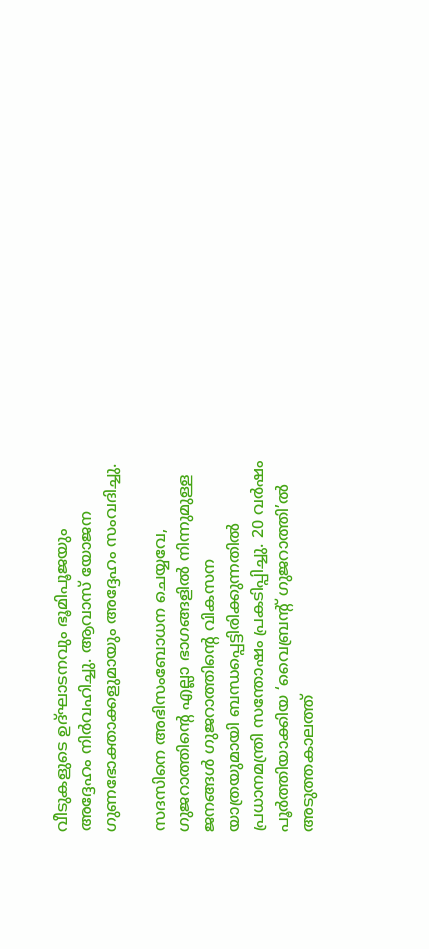വീടുകളുടെ ഉദ്ഘാടനവും ഭൂമിപൂജയും അദ്ദേഹം നിർവഹിച്ചു. ആവാസ് യോജന ഗുണഭോക്താക്കളുമായും അദ്ദേഹം സംവദിച്ചു.

സദസിനെ അഭിസംബോധന ചെയ്യവേ, ഗുജറാത്തിന്റെ എല്ലാ ഭാഗങ്ങളിൽ നിന്നുമുള്ള ജനങ്ങൾ ഗുജറാത്തിന്റെ വികസന യാത്രയുമായി ബന്ധപ്പെട്ടിരിക്കുന്നതിൽ പ്രധാനമന്ത്രി സന്തോഷം പ്രകടിപ്പിച്ചു. 20 വർഷം പൂർത്തിയാക്കിയ ‘വൈബ്രന്റ് ഗുജറാത്തി’ൽ അടുത്തകാലത്ത്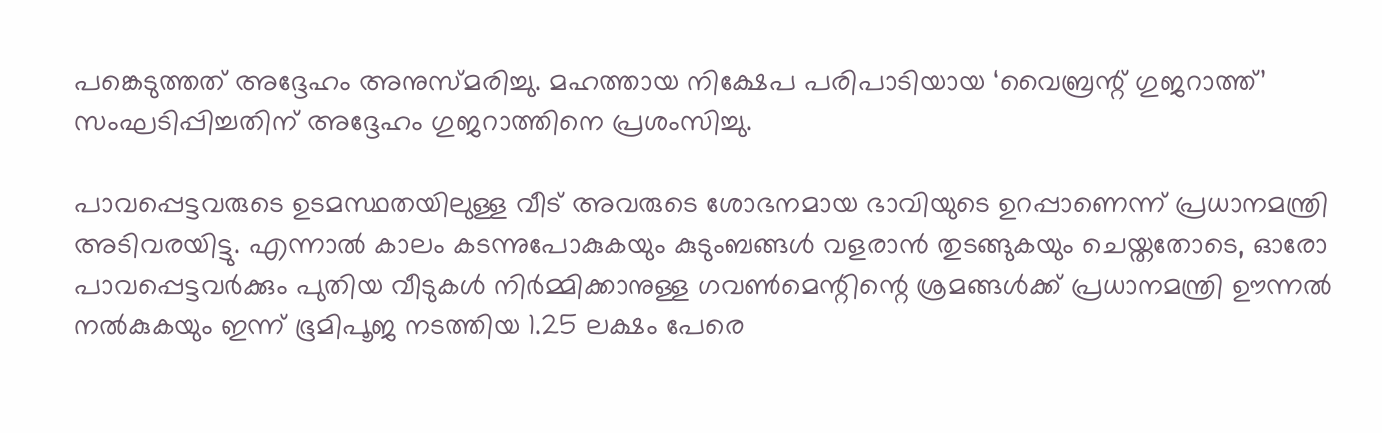പങ്കെടുത്തത് അദ്ദേഹം അനുസ്മരിച്ചു. മഹത്തായ നിക്ഷേപ പരിപാടിയായ ‘വൈബ്രന്റ് ഗുജറാത്ത്’ സംഘടിപ്പിച്ചതിന് അദ്ദേഹം ഗുജറാത്തിനെ പ്രശംസിച്ചു.

പാവപ്പെട്ടവരുടെ ഉടമസ്ഥതയിലുള്ള വീട് അവരുടെ ശോഭനമായ ഭാവിയുടെ ഉറപ്പാണെന്ന് പ്രധാനമന്ത്രി അടിവരയിട്ടു. എന്നാൽ കാലം കടന്നുപോകുകയും കുടുംബങ്ങൾ വളരാൻ തുടങ്ങുകയും ചെയ്തതോടെ, ഓരോ പാവപ്പെട്ടവർക്കും പുതിയ വീടുകൾ നിർമ്മിക്കാനുള്ള ഗവൺമെന്റിന്റെ ശ്രമങ്ങൾക്ക് പ്രധാനമന്ത്രി ഊന്നൽ നൽകുകയും ഇന്ന് ഭൂമിപൂജ നടത്തിയ 1.25 ലക്ഷം പേരെ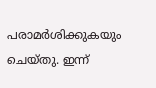പരാമർശിക്കുകയും ചെയ്തു. ഇന്ന്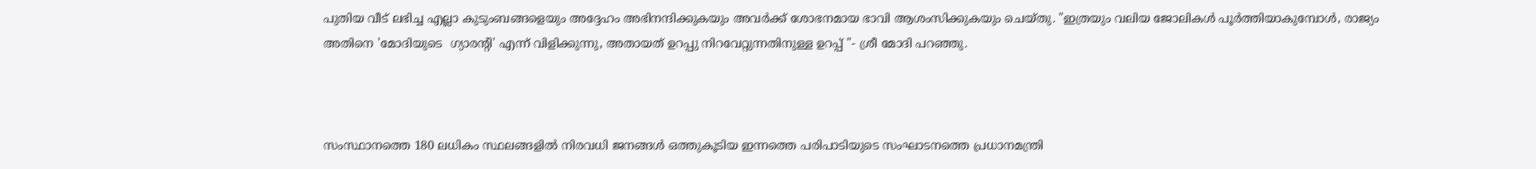പുതിയ വീട് ലഭിച്ച എല്ലാ കുടുംബങ്ങളെയും അദ്ദേഹം അഭിനന്ദിക്കുകയും അവർക്ക് ശോഭനമായ ഭാവി ആശംസിക്കുകയും ചെയ്തു. "ഇത്രയും വലിയ ജോലികൾ പൂർത്തിയാകുമ്പോൾ, രാജ്യം അതിനെ 'മോദിയുടെ  ഗ്യാരന്റി' എന്ന് വിളിക്കുന്നു, അതായത് ഉറപ്പു നിറവേറ്റുന്നതിനുള്ള ഉറപ്പ് "- ശ്രീ മോദി പറഞ്ഞു.



സംസ്ഥാനത്തെ 180 ലധികം സ്ഥലങ്ങളിൽ നിരവധി ജനങ്ങൾ ഒത്തുകൂടിയ ഇന്നത്തെ പരിപാടിയുടെ സംഘാടനത്തെ പ്രധാനമന്ത്രി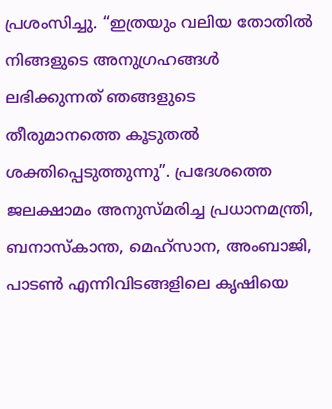പ്രശംസിച്ചു. “ഇത്രയും വലിയ തോതിൽ നിങ്ങളുടെ അനുഗ്രഹങ്ങൾ ലഭിക്കുന്നത് ഞങ്ങളുടെ തീരുമാനത്തെ കൂടുതൽ ശക്തിപ്പെടുത്തുന്നു”. പ്രദേശത്തെ ജലക്ഷാമം അനുസ്മരിച്ച പ്രധാനമന്ത്രി, ബനാസ്കാന്ത, മെഹ്‌സാന, അംബാജി, പാടൺ എന്നിവിടങ്ങളിലെ കൃഷിയെ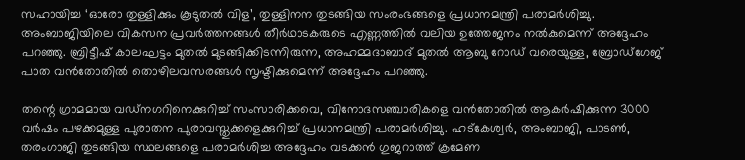സഹായിച്ച ‘ഓരോ തുള്ളിക്കും കൂടുതൽ വിള’, തുള്ളിനന തുടങ്ങിയ സംരംഭങ്ങളെ പ്രധാനമന്ത്രി പരാമർശിച്ചു. അംബാജിയിലെ വികസന പ്രവർത്തനങ്ങൾ തീർഥാടകരുടെ എണ്ണത്തിൽ വലിയ ഉത്തേജനം നൽകുമെന്ന് അദ്ദേഹം പറഞ്ഞു. ബ്രിട്ടീഷ് കാലഘട്ടം മുതൽ മുടങ്ങിക്കിടന്നിരുന്ന, അഹമ്മദാബാദ് മുതൽ ആബു റോഡ് വരെയുള്ള, ബ്രോഡ്‌ഗേജ് പാത വൻതോതിൽ തൊഴിലവസരങ്ങൾ സൃഷ്ടിക്കുമെന്ന് അദ്ദേഹം പറഞ്ഞു.

തന്റെ ഗ്രാമമായ വഡ്‌നഗറിനെക്കുറിച്ച് സംസാരിക്കവെ, വിനോദസഞ്ചാരികളെ വൻതോതിൽ ആകർഷിക്കുന്ന 3000 വർഷം പഴക്കമുള്ള പുരാതന പുരാവസ്തുക്കളെക്കുറിച്ച് പ്രധാനമന്ത്രി പരാമർശിച്ചു. ഹട്‌കേശ്വർ, അംബാജി, പാടൺ, തരംഗാജി തുടങ്ങിയ സ്ഥലങ്ങളെ പരാമർശിച്ച അദ്ദേഹം വടക്കൻ ഗുജറാത്ത് ക്രമേണ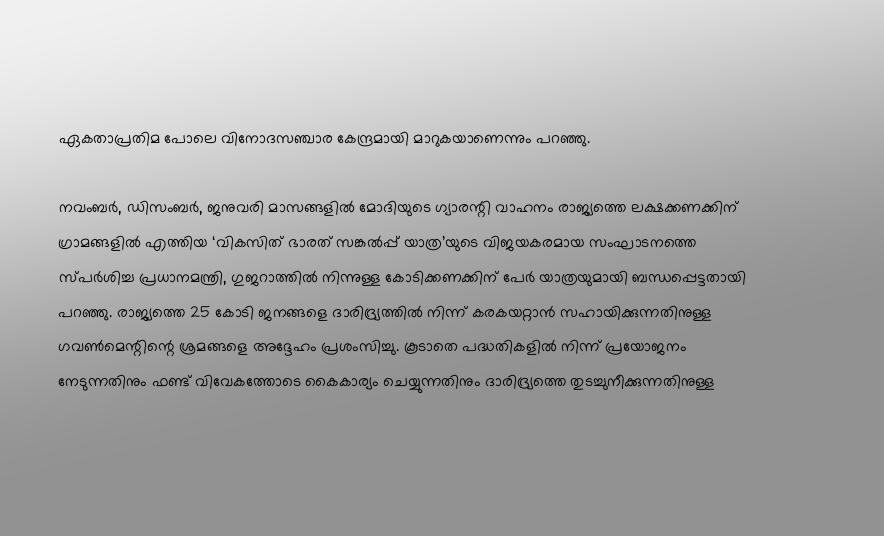ഏകതാപ്രതിമ പോലെ വിനോദസഞ്ചാര കേന്ദ്രമായി മാറുകയാണെന്നും പറഞ്ഞു.

നവംബർ, ഡിസംബർ, ജനുവരി മാസങ്ങളിൽ മോദിയുടെ ഗ്യാരന്റി വാഹനം രാജ്യത്തെ ലക്ഷക്കണക്കിന് ഗ്രാമങ്ങളിൽ എത്തിയ ‘വികസിത് ഭാരത് സങ്കൽപ്പ് യാത്ര’യുടെ വിജയകരമായ സംഘാടനത്തെ സ്പർശിച്ച പ്രധാനമന്ത്രി, ഗുജറാത്തിൽ നിന്നുള്ള കോടിക്കണക്കിന് പേർ യാത്രയുമായി ബന്ധപ്പെട്ടതായി പറഞ്ഞു. രാജ്യത്തെ 25 കോടി ജനങ്ങളെ ദാരിദ്ര്യത്തിൽ നിന്ന് കരകയറ്റാൻ സഹായിക്കുന്നതിനുള്ള ഗവൺമെന്റിന്റെ ശ്രമങ്ങളെ അദ്ദേഹം പ്രശംസിച്ചു. കൂടാതെ പദ്ധതികളിൽ നിന്ന് പ്രയോജനം നേടുന്നതിനും ഫണ്ട് വിവേകത്തോടെ കൈകാര്യം ചെയ്യുന്നതിനും ദാരിദ്ര്യത്തെ തുടച്ചുനീക്കുന്നതിനുള്ള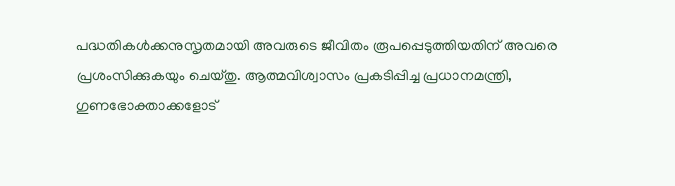പദ്ധതികൾക്കനുസൃതമായി അവരുടെ ജീവിതം രൂപപ്പെടുത്തിയതിന് അവരെ പ്രശംസിക്കുകയും ചെയ്തു. ആത്മവിശ്വാസം പ്രകടിപ്പിച്ച പ്രധാനമന്ത്രി, ഗുണഭോക്താക്കളോട്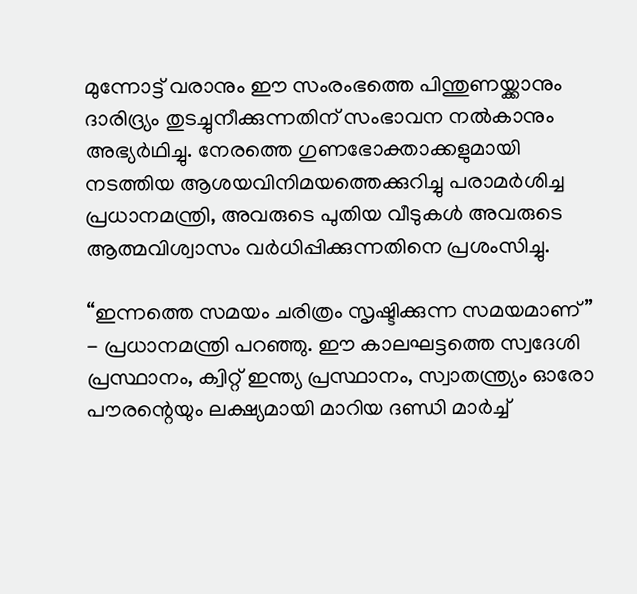മുന്നോട്ട് വരാനും ഈ സംരംഭത്തെ പിന്തുണയ്ക്കാനും ദാരിദ്ര്യം തുടച്ചുനീക്കുന്നതിന് സംഭാവന നൽകാനും അഭ്യർഥിച്ചു. നേരത്തെ ഗുണഭോക്താക്കളുമായി നടത്തിയ ആശയവിനിമയത്തെക്കുറിച്ചു പരാമർശിച്ച പ്രധാനമന്ത്രി, അവരുടെ പുതിയ വീടുകൾ അവരുടെ ആത്മവിശ്വാസം വർധിപ്പിക്കുന്നതിനെ പ്രശംസിച്ചു.

“ഇന്നത്തെ സമയം ചരിത്രം സൃഷ്ടിക്കുന്ന സമയമാണ്” - പ്രധാനമന്ത്രി പറഞ്ഞു. ഈ കാലഘട്ടത്തെ സ്വദേശി പ്രസ്ഥാനം, ക്വിറ്റ് ഇന്ത്യ പ്രസ്ഥാനം, സ്വാതന്ത്ര്യം ഓരോ പൗരന്റെയും ലക്ഷ്യമായി മാറിയ ദണ്ഡി മാർച്ച്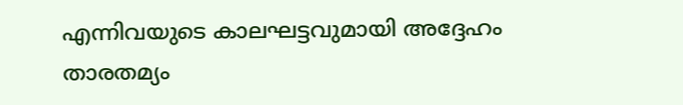എന്നിവയുടെ കാലഘട്ടവുമായി അദ്ദേഹം താരതമ്യം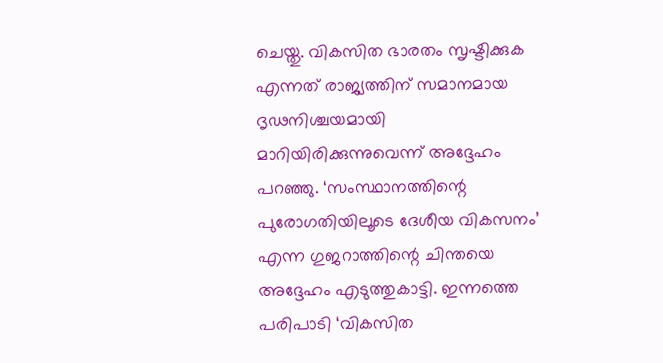ചെയ്തു. വികസിത ഭാരതം സൃഷ്ടിക്കുക എന്നത് രാജ്യത്തിന് സമാനമായ ദൃഢനിശ്ചയമായി മാറിയിരിക്കുന്നുവെന്ന് അദ്ദേഹം പറഞ്ഞു. ‘സംസ്ഥാനത്തിന്റെ പുരോഗതിയിലൂടെ ദേശീയ വികസനം’ എന്ന ഗുജറാത്തിന്റെ ചിന്തയെ അദ്ദേഹം എടുത്തുകാട്ടി. ഇന്നത്തെ പരിപാടി ‘വികസിത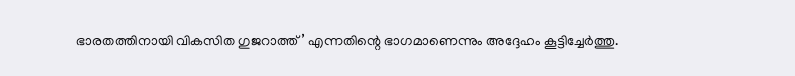ഭാരതത്തിനായി വികസിത ഗുജറാത്ത്’ എന്നതിന്റെ ഭാഗമാണെന്നും അദ്ദേഹം കൂട്ടിച്ചേർത്തു.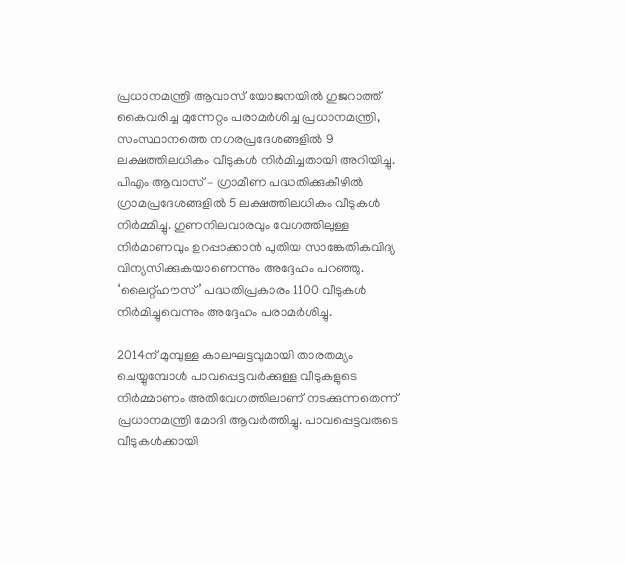പ്രധാനമന്ത്രി ആവാസ് യോജനയിൽ ഗുജറാത്ത് കൈവരിച്ച മുന്നേറ്റം പരാമർശിച്ച പ്രധാനമന്ത്രി, സംസ്ഥാനത്തെ നഗരപ്രദേശങ്ങളിൽ 9 ലക്ഷത്തിലധികം വീടുകൾ നിർമിച്ചതായി അറിയിച്ചു. പിഎം ആവാസ് – ഗ്രാമീണ പദ്ധതിക്കുകീഴിൽ ഗ്രാമപ്രദേശങ്ങളിൽ 5 ലക്ഷത്തിലധികം വീടുകൾ നിർമ്മിച്ചു. ഗുണനിലവാരവും വേഗത്തിലുള്ള നിർമാണവും ഉറപ്പാക്കാൻ പുതിയ സാങ്കേതികവിദ്യ വിന്യസിക്കുകയാണെന്നും അദ്ദേഹം പറഞ്ഞു. ‘ലൈറ്റ്ഹൗസ്’ പദ്ധതിപ്രകാരം 1100 വീടുകൾ നിർമിച്ചുവെന്നും അദ്ദേഹം പരാമർശിച്ചു.

2014ന് മുമ്പുള്ള കാലഘട്ടവുമായി താരതമ്യം ചെയ്യുമ്പോള്‍ പാവപ്പെട്ടവര്‍ക്കുള്ള വീടുകളുടെ നിര്‍മ്മാണം അതിവേഗത്തിലാണ് നടക്കുന്നതെന്ന് പ്രധാനമന്ത്രി മോദി ആവര്‍ത്തിച്ചു. പാവപ്പെട്ടവരുടെ വീടുകള്‍ക്കായി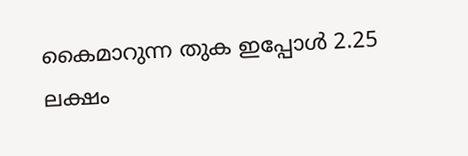കൈമാറുന്ന തുക ഇപ്പോള്‍ 2.25 ലക്ഷം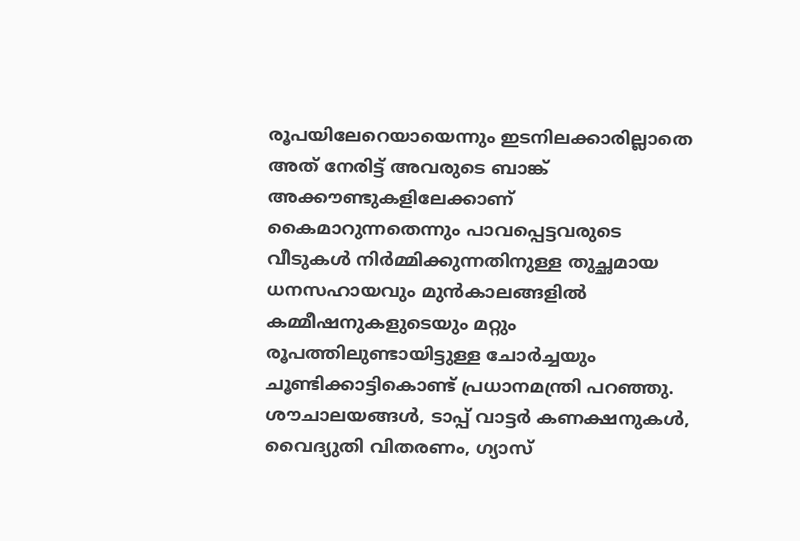രൂപയിലേറെയായെന്നും ഇടനിലക്കാരില്ലാതെ അത് നേരിട്ട് അവരുടെ ബാങ്ക് അക്കൗണ്ടുകളിലേക്കാണ് കൈമാറുന്നതെന്നും പാവപ്പെട്ടവരുടെ വീടുകള്‍ നിര്‍മ്മിക്കുന്നതിനുള്ള തുച്ഛമായ ധനസഹായവും മുന്‍കാലങ്ങളില്‍ കമ്മീഷനുകളുടെയും മറ്റും രൂപത്തിലുണ്ടായിട്ടുള്ള ചോര്‍ച്ചയും ചൂണ്ടിക്കാട്ടികൊണ്ട് പ്രധാനമന്ത്രി പറഞ്ഞു. ശൗചാലയങ്ങള്‍, ടാപ്പ് വാട്ടര്‍ കണക്ഷനുകള്‍, വൈദ്യുതി വിതരണം, ഗ്യാസ്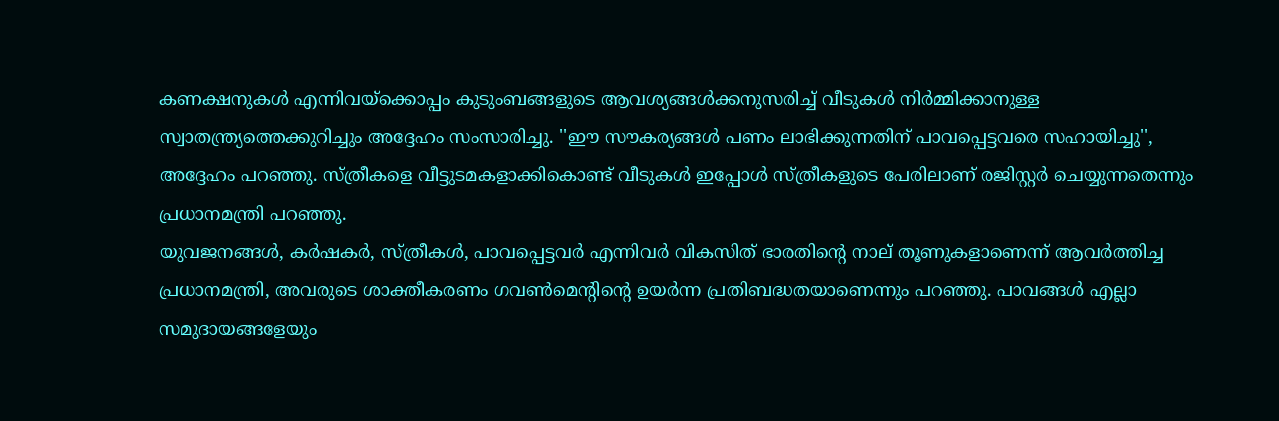കണക്ഷനുകള്‍ എന്നിവയ്‌ക്കൊപ്പം കുടുംബങ്ങളുടെ ആവശ്യങ്ങള്‍ക്കനുസരിച്ച് വീടുകള്‍ നിര്‍മ്മിക്കാനുള്ള സ്വാതന്ത്ര്യത്തെക്കുറിച്ചും അദ്ദേഹം സംസാരിച്ചു. ''ഈ സൗകര്യങ്ങള്‍ പണം ലാഭിക്കുന്നതിന് പാവപ്പെട്ടവരെ സഹായിച്ചു'', അദ്ദേഹം പറഞ്ഞു. സ്ത്രീകളെ വീട്ടുടമകളാക്കികൊണ്ട് വീടുകള്‍ ഇപ്പോള്‍ സ്ത്രീകളുടെ പേരിലാണ് രജിസ്റ്റര്‍ ചെയ്യുന്നതെന്നും പ്രധാനമന്ത്രി പറഞ്ഞു.
യുവജനങ്ങള്‍, കര്‍ഷകര്‍, സ്ത്രീകള്‍, പാവപ്പെട്ടവര്‍ എന്നിവര്‍ വികസിത് ഭാരതിന്റെ നാല് തൂണുകളാണെന്ന് ആവര്‍ത്തിച്ച പ്രധാനമന്ത്രി, അവരുടെ ശാക്തീകരണം ഗവണ്‍മെന്റിന്റെ ഉയര്‍ന്ന പ്രതിബദ്ധതയാണെന്നും പറഞ്ഞു. പാവങ്ങള്‍ എല്ലാ സമുദായങ്ങളേയും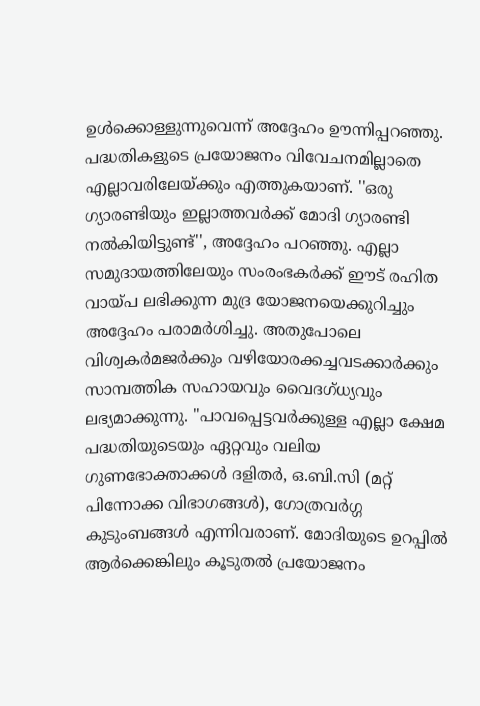ഉള്‍ക്കൊള്ളുന്നുവെന്ന് അദ്ദേഹം ഊന്നിപ്പറഞ്ഞു. പദ്ധതികളുടെ പ്രയോജനം വിവേചനമില്ലാതെ എല്ലാവരിലേയ്ക്കും എത്തുകയാണ്. ''ഒരു ഗ്യാരണ്ടിയും ഇല്ലാത്തവര്‍ക്ക് മോദി ഗ്യാരണ്ടി നല്‍കിയിട്ടുണ്ട്'', അദ്ദേഹം പറഞ്ഞു. എല്ലാ സമുദായത്തിലേയും സംരംഭകര്‍ക്ക് ഈട് രഹിത വായ്പ ലഭിക്കുന്ന മുദ്ര യോജനയെക്കുറിച്ചും അദ്ദേഹം പരാമര്‍ശിച്ചു. അതുപോലെ വിശ്വകര്‍മജര്‍ക്കും വഴിയോരക്കച്ചവടക്കാര്‍ക്കും സാമ്പത്തിക സഹായവും വൈദഗ്ധ്യവും ലഭ്യമാക്കുന്നു. ''പാവപ്പെട്ടവര്‍ക്കുള്ള എല്ലാ ക്ഷേമ പദ്ധതിയുടെയും ഏറ്റവും വലിയ ഗുണഭോക്താക്കള്‍ ദളിതര്‍, ഒ.ബി.സി (മറ്റ് പിന്നോക്ക വിഭാഗങ്ങള്‍), ഗോത്രവര്‍ഗ്ഗ കുടുംബങ്ങള്‍ എന്നിവരാണ്. മോദിയുടെ ഉറപ്പില്‍ ആര്‍ക്കെങ്കിലും കൂടുതല്‍ പ്രയോജനം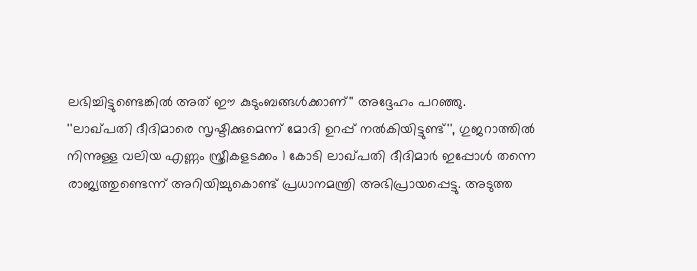ലഭിച്ചിട്ടുണ്ടെങ്കില്‍ അത് ഈ കുടുംബങ്ങള്‍ക്കാണ്'' അദ്ദേഹം പറഞ്ഞു.
''ലാഖ്പതി ദീദിമാരെ സൃഷ്ടിക്കുമെന്ന് മോദി ഉറപ്പ് നല്‍കിയിട്ടുണ്ട്'', ഗുജറാത്തില്‍ നിന്നുള്ള വലിയ എണ്ണം സ്ത്രീകളടക്കം 1 കോടി ലാഖ്പതി ദീദിമാര്‍ ഇപ്പോള്‍ തന്നെ രാജ്യത്തുണ്ടെന്ന് അറിയിച്ചുകൊണ്ട് പ്രധാനമന്ത്രി അഭിപ്രായപ്പെട്ടു. അടുത്ത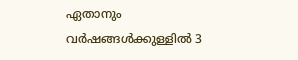ഏതാനും വര്‍ഷങ്ങള്‍ക്കുള്ളില്‍ 3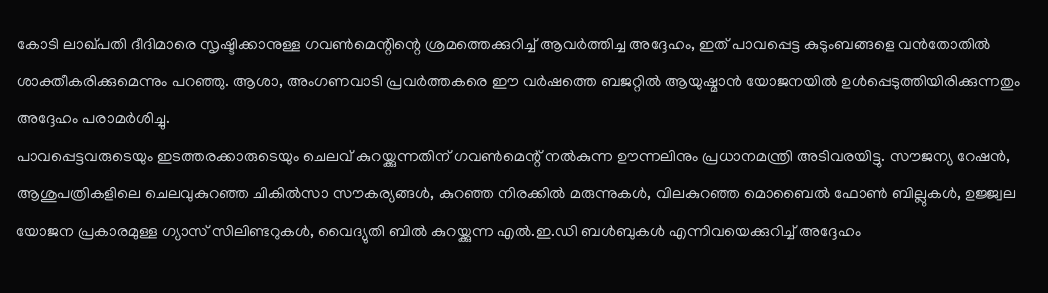കോടി ലാഖ്പതി ദീദിമാരെ സൃഷ്ടിക്കാനുള്ള ഗവണ്‍മെന്റിന്റെ ശ്രമത്തെക്കുറിച്ച് ആവര്‍ത്തിച്ച അദ്ദേഹം, ഇത് പാവപ്പെട്ട കുടുംബങ്ങളെ വന്‍തോതില്‍ ശാക്തീകരിക്കുമെന്നും പറഞ്ഞു. ആശാ, അംഗണവാടി പ്രവര്‍ത്തകരെ ഈ വര്‍ഷത്തെ ബജറ്റില്‍ ആയുഷ്മാന്‍ യോജനയില്‍ ഉള്‍പ്പെടുത്തിയിരിക്കുന്നതും അദ്ദേഹം പരാമര്‍ശിച്ചു.
പാവപ്പെട്ടവരുടെയും ഇടത്തരക്കാരുടെയും ചെലവ് കുറയ്ക്കുന്നതിന് ഗവണ്‍മെന്റ് നല്‍കുന്ന ഊന്നലിനും പ്രധാനമന്ത്രി അടിവരയിട്ടു. സൗജന്യ റേഷന്‍, ആശുപത്രികളിലെ ചെലവുകുറഞ്ഞ ചികില്‍സാ സൗകര്യങ്ങള്‍, കുറഞ്ഞ നിരക്കില്‍ മരുന്നുകള്‍, വിലകുറഞ്ഞ മൊബൈല്‍ ഫോണ്‍ ബില്ലുകള്‍, ഉജ്ജ്വല യോജന പ്രകാരമുള്ള ഗ്യാസ് സിലിണ്ടറുകള്‍, വൈദ്യുതി ബില്‍ കുറയ്ക്കുന്ന എല്‍.ഇ.ഡി ബള്‍ബുകള്‍ എന്നിവയെക്കുറിച്ച് അദ്ദേഹം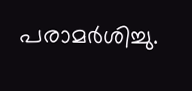പരാമര്‍ശിച്ചു.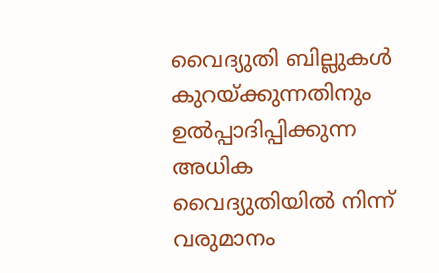വൈദ്യുതി ബില്ലുകള്‍ കുറയ്ക്കുന്നതിനും ഉല്‍പ്പാദിപ്പിക്കുന്ന അധിക വൈദ്യുതിയില്‍ നിന്ന് വരുമാനം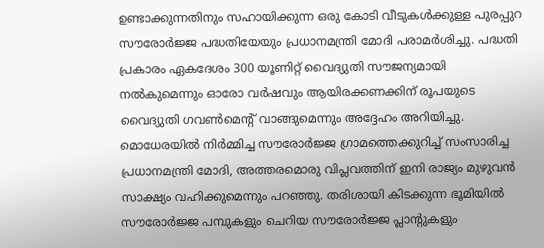ഉണ്ടാക്കുന്നതിനും സഹായിക്കുന്ന ഒരു കോടി വീടുകള്‍ക്കുള്ള പുരപ്പുറ സൗരോര്‍ജ്ജ പദ്ധതിയേയും പ്രധാനമന്ത്രി മോദി പരാമര്‍ശിച്ചു. പദ്ധതി പ്രകാരം ഏകദേശം 300 യൂണിറ്റ് വൈദ്യുതി സൗജന്യമായി നല്‍കുമെന്നും ഓരോ വര്‍ഷവും ആയിരക്കണക്കിന് രൂപയുടെ വൈദ്യുതി ഗവണ്‍മെന്റ് വാങ്ങുമെന്നും അദ്ദേഹം അറിയിച്ചു. മൊധേരയില്‍ നിര്‍മ്മിച്ച സൗരോര്‍ജ്ജ ഗ്രാമത്തെക്കുറിച്ച് സംസാരിച്ച പ്രധാനമന്ത്രി മോദി, അത്തരമൊരു വിപ്ലവത്തിന് ഇനി രാജ്യം മുഴുവന്‍ സാക്ഷ്യം വഹിക്കുമെന്നും പറഞ്ഞു. തരിശായി കിടക്കുന്ന ഭൂമിയില്‍ സൗരോര്‍ജ്ജ പമ്പുകളും ചെറിയ സൗരോര്‍ജ്ജ പ്ലാന്റുകളും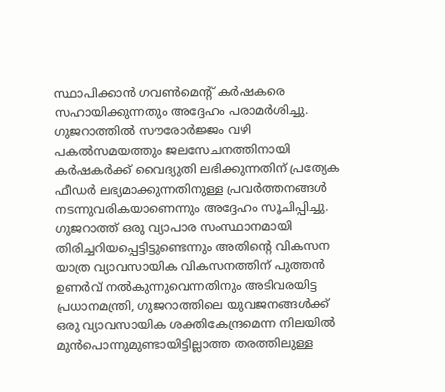സ്ഥാപിക്കാന്‍ ഗവണ്‍മെന്റ് കര്‍ഷകരെ സഹായിക്കുന്നതും അദ്ദേഹം പരാമര്‍ശിച്ചു. ഗുജറാത്തില്‍ സൗരോര്‍ജ്ജം വഴി പകല്‍സമയത്തും ജലസേചനത്തിനായി കര്‍ഷകര്‍ക്ക് വൈദ്യുതി ലഭിക്കുന്നതിന് പ്രത്യേക ഫീഡര്‍ ലഭ്യമാക്കുന്നതിനുള്ള പ്രവര്‍ത്തനങ്ങള്‍ നടന്നുവരികയാണെന്നും അദ്ദേഹം സൂചിപ്പിച്ചു.
ഗുജറാത്ത് ഒരു വ്യാപാര സംസ്ഥാനമായി തിരിച്ചറിയപ്പെട്ടിട്ടുണ്ടെന്നും അതിന്റെ വികസന യാത്ര വ്യാവസായിക വികസനത്തിന് പുത്തന്‍ ഉണര്‍വ് നല്‍കുന്നുവെന്നതിനും അടിവരയിട്ട പ്രധാനമന്ത്രി, ഗുജറാത്തിലെ യുവജനങ്ങള്‍ക്ക് ഒരു വ്യാവസായിക ശക്തികേന്ദ്രമെന്ന നിലയില്‍ മുന്‍പൊന്നുമുണ്ടായിട്ടില്ലാത്ത തരത്തിലുള്ള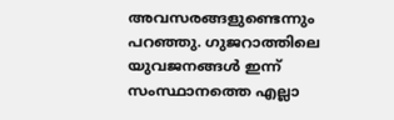അവസരങ്ങളുണ്ടെന്നും പറഞ്ഞു. ഗുജറാത്തിലെ യുവജനങ്ങള്‍ ഇന്ന് സംസ്ഥാനത്തെ എല്ലാ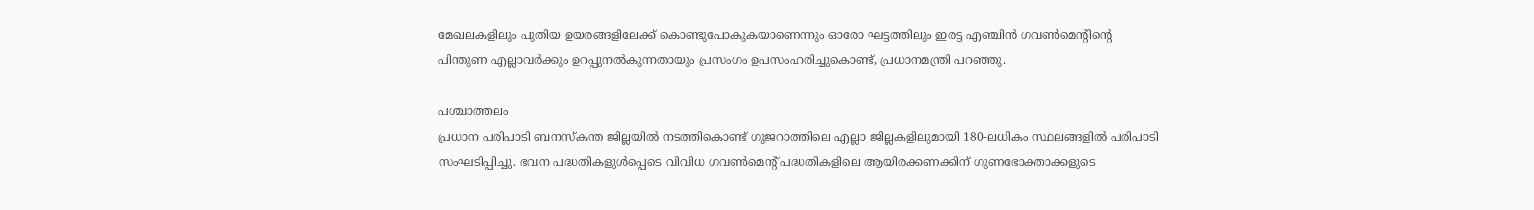മേഖലകളിലും പുതിയ ഉയരങ്ങളിലേക്ക് കൊണ്ടുപോകുകയാണെന്നും ഓരോ ഘട്ടത്തിലും ഇരട്ട എഞ്ചിന്‍ ഗവണ്‍മെന്റിന്റെ പിന്തുണ എല്ലാവര്‍ക്കും ഉറപ്പുനല്‍കുന്നതായും പ്രസംഗം ഉപസംഹരിച്ചുകൊണ്ട്, പ്രധാനമന്ത്രി പറഞ്ഞു.

പശ്ചാത്തലം
പ്രധാന പരിപാടി ബനസ്‌കന്ത ജില്ലയില്‍ നടത്തികൊണ്ട് ഗുജറാത്തിലെ എല്ലാ ജില്ലകളിലുമായി 180-ലധികം സ്ഥലങ്ങളില്‍ പരിപാടി സംഘടിപ്പിച്ചു. ഭവന പദ്ധതികളുള്‍പ്പെടെ വിവിധ ഗവണ്‍മെന്റ് പദ്ധതികളിലെ ആയിരക്കണക്കിന് ഗുണഭോക്താക്കളുടെ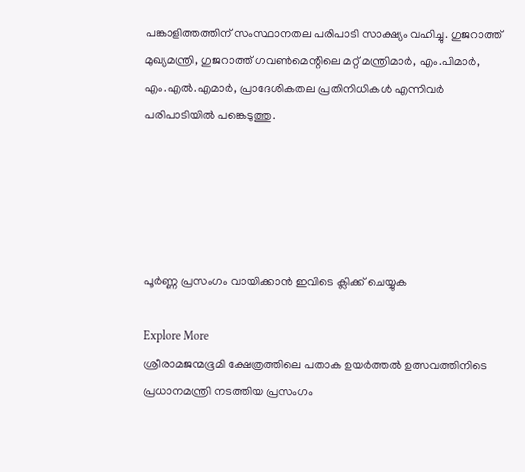പങ്കാളിത്തത്തിന് സംസ്ഥാനതല പരിപാടി സാക്ഷ്യം വഹിച്ചു. ഗുജറാത്ത് മുഖ്യമന്ത്രി, ഗുജറാത്ത് ഗവണ്‍മെന്റിലെ മറ്റ് മന്ത്രിമാര്‍, എം.പിമാര്‍, എം.എല്‍.എമാര്‍, പ്രാദേശികതല പ്രതിനിധികള്‍ എന്നിവര്‍ പരിപാടിയില്‍ പങ്കെടുത്തു.





പൂർണ്ണ പ്രസംഗം വായിക്കാൻ ഇവിടെ ക്ലിക്ക് ചെയ്യുക

Explore More
ശ്രീരാമജന്മഭൂമി ക്ഷേത്രത്തിലെ പതാക ഉയർത്തൽ ഉത്സവത്തിനിടെ പ്രധാനമന്ത്രി നടത്തിയ പ്രസംഗം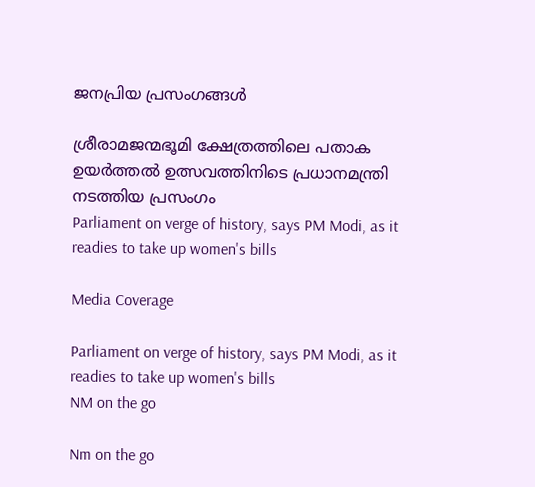ജനപ്രിയ പ്രസംഗങ്ങൾ

ശ്രീരാമജന്മഭൂമി ക്ഷേത്രത്തിലെ പതാക ഉയർത്തൽ ഉത്സവത്തിനിടെ പ്രധാനമന്ത്രി നടത്തിയ പ്രസംഗം
Parliament on verge of history, says PM Modi, as it readies to take up women's bills

Media Coverage

Parliament on verge of history, says PM Modi, as it readies to take up women's bills
NM on the go

Nm on the go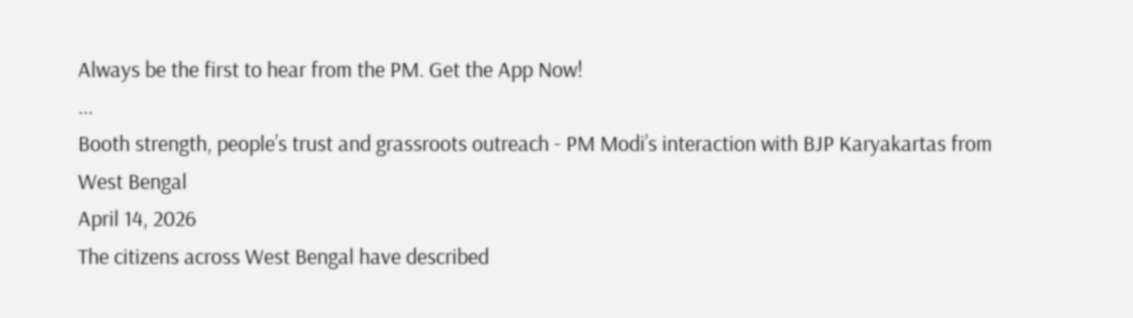Always be the first to hear from the PM. Get the App Now!
...
Booth strength, people’s trust and grassroots outreach - PM Modi’s interaction with BJP Karyakartas from West Bengal
April 14, 2026
The citizens across West Bengal have described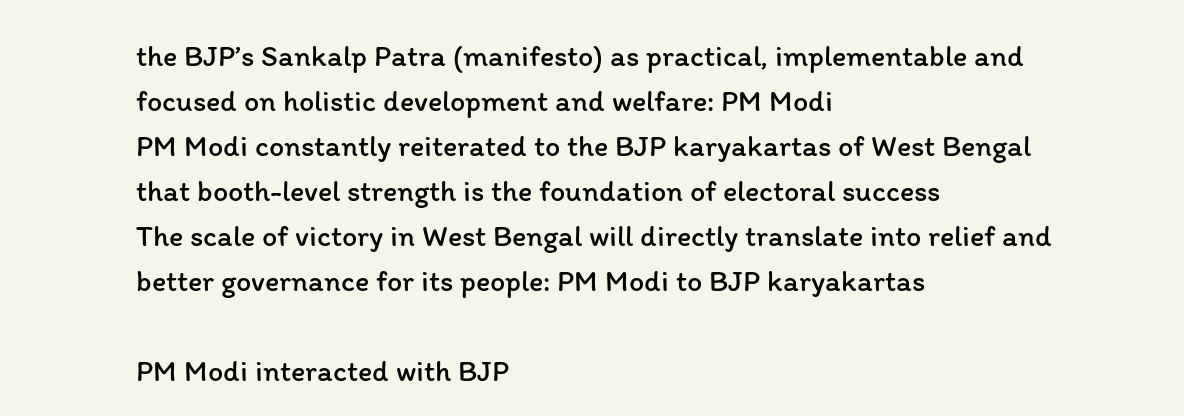the BJP’s Sankalp Patra (manifesto) as practical, implementable and focused on holistic development and welfare: PM Modi
PM Modi constantly reiterated to the BJP karyakartas of West Bengal that booth-level strength is the foundation of electoral success
The scale of victory in West Bengal will directly translate into relief and better governance for its people: PM Modi to BJP karyakartas

PM Modi interacted with BJP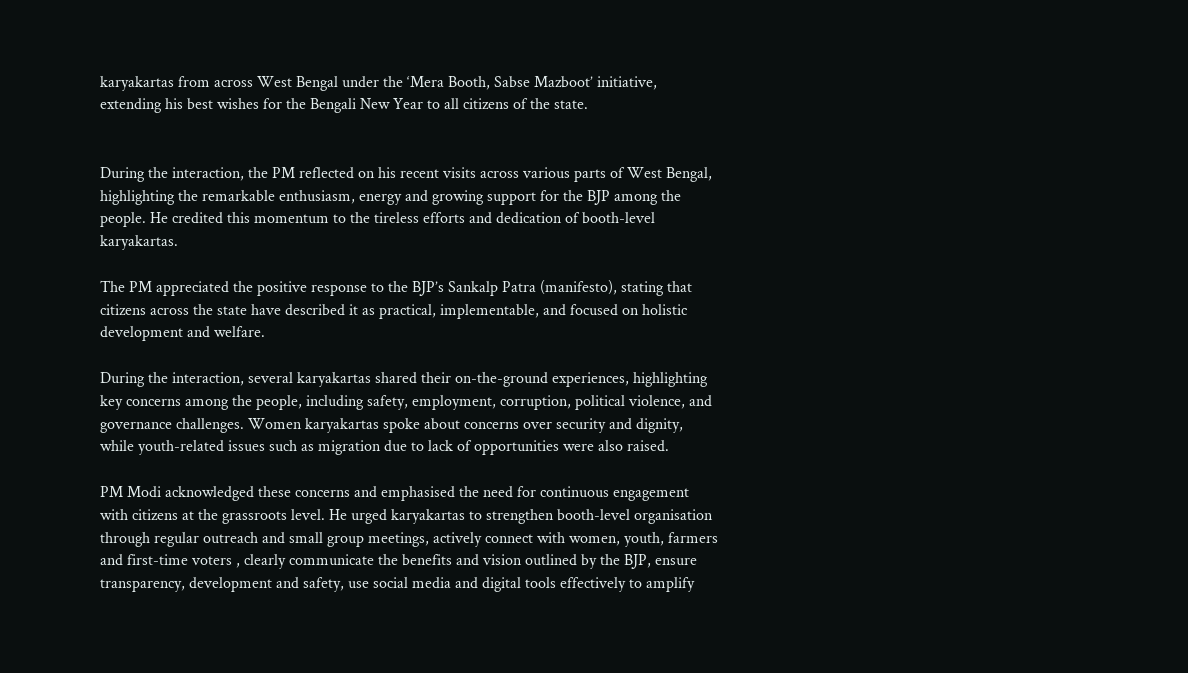karyakartas from across West Bengal under the ‘Mera Booth, Sabse Mazboot’ initiative, extending his best wishes for the Bengali New Year to all citizens of the state.


During the interaction, the PM reflected on his recent visits across various parts of West Bengal, highlighting the remarkable enthusiasm, energy and growing support for the BJP among the people. He credited this momentum to the tireless efforts and dedication of booth-level karyakartas.

The PM appreciated the positive response to the BJP’s Sankalp Patra (manifesto), stating that citizens across the state have described it as practical, implementable, and focused on holistic development and welfare.

During the interaction, several karyakartas shared their on-the-ground experiences, highlighting key concerns among the people, including safety, employment, corruption, political violence, and governance challenges. Women karyakartas spoke about concerns over security and dignity, while youth-related issues such as migration due to lack of opportunities were also raised.

PM Modi acknowledged these concerns and emphasised the need for continuous engagement with citizens at the grassroots level. He urged karyakartas to strengthen booth-level organisation through regular outreach and small group meetings, actively connect with women, youth, farmers and first-time voters , clearly communicate the benefits and vision outlined by the BJP, ensure transparency, development and safety, use social media and digital tools effectively to amplify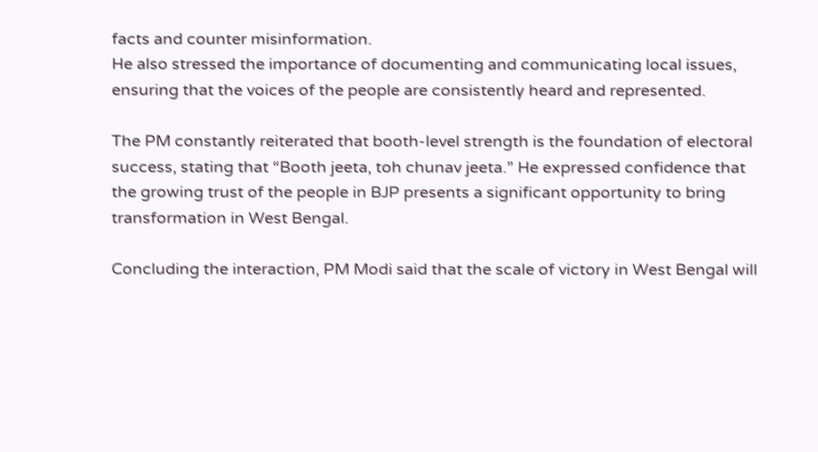facts and counter misinformation.
He also stressed the importance of documenting and communicating local issues, ensuring that the voices of the people are consistently heard and represented.

The PM constantly reiterated that booth-level strength is the foundation of electoral success, stating that “Booth jeeta, toh chunav jeeta.” He expressed confidence that the growing trust of the people in BJP presents a significant opportunity to bring transformation in West Bengal.

Concluding the interaction, PM Modi said that the scale of victory in West Bengal will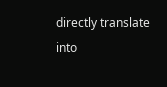directly translate into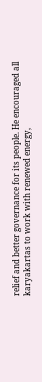relief and better governance for its people. He encouraged all karyakartas to work with renewed energy,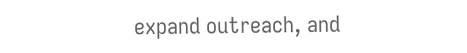expand outreach, and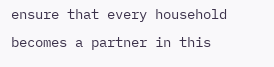ensure that every household becomes a partner in this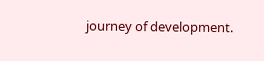journey of development.